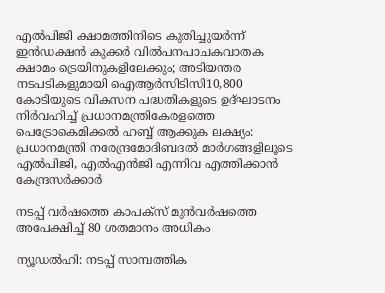എൽപിജി ക്ഷാമത്തിനിടെ കുതിച്ചുയർന്ന് ഇൻഡക്ഷൻ കുക്കർ വിൽപനപാചകവാതക ക്ഷാമം ട്രെയിനുകളിലേക്കും; അടിയന്തര നടപടികളുമായി ഐആർസിടിസി10,800 കോടിയുടെ വികസന പദ്ധതികളുടെ ഉദ്ഘാടനം നിർവഹിച്ച് പ്രധാനമന്ത്രികേരളത്തെ പെട്രോകെമിക്കൽ ഹബ്ബ് ആക്കുക ലക്ഷ്യം: പ്രധാനമന്ത്രി നരേന്ദ്രമോദിബദൽ മാർഗങ്ങളിലൂടെ എൽപിജി, എൽഎൻജി എന്നിവ എത്തിക്കാൻ കേന്ദ്രസർക്കാര്‍

നടപ്പ് വര്‍ഷത്തെ കാപക്‌സ് മുന്‍വര്‍ഷത്തെ അപേക്ഷിച്ച് 80 ശതമാനം അധികം

ന്യൂഡല്‍ഹി: നടപ്പ് സാമ്പത്തിക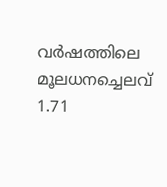വര്‍ഷത്തിലെ മൂലധനച്ചെലവ്  1.71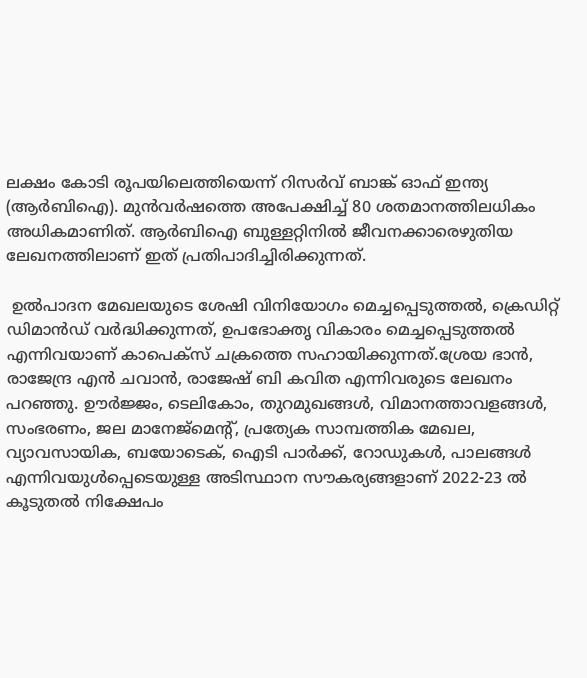ലക്ഷം കോടി രൂപയിലെത്തിയെന്ന് റിസര്‍വ് ബാങ്ക് ഓഫ് ഇന്ത്യ (ആര്‍ബിഐ). മുന്‍വര്‍ഷത്തെ അപേക്ഷിച്ച് 80 ശതമാനത്തിലധികം അധികമാണിത്. ആര്‍ബിഐ ബുള്ളറ്റിനില്‍ ജീവനക്കാരെഴുതിയ ലേഖനത്തിലാണ് ഇത് പ്രതിപാദിച്ചിരിക്കുന്നത്.

 ഉല്‍പാദന മേഖലയുടെ ശേഷി വിനിയോഗം മെച്ചപ്പെടുത്തല്‍, ക്രെഡിറ്റ് ഡിമാന്‍ഡ് വര്‍ദ്ധിക്കുന്നത്, ഉപഭോക്തൃ വികാരം മെച്ചപ്പെടുത്തല്‍ എന്നിവയാണ് കാപെക്‌സ് ചക്രത്തെ സഹായിക്കുന്നത്.ശ്രേയ ഭാന്‍, രാജേന്ദ്ര എന്‍ ചവാന്‍, രാജേഷ് ബി കവിത എന്നിവരുടെ ലേഖനം പറഞ്ഞു. ഊര്‍ജ്ജം, ടെലികോം, തുറമുഖങ്ങള്‍, വിമാനത്താവളങ്ങള്‍, സംഭരണം, ജല മാനേജ്‌മെന്റ്, പ്രത്യേക സാമ്പത്തിക മേഖല, വ്യാവസായിക, ബയോടെക്, ഐടി പാര്‍ക്ക്, റോഡുകള്‍, പാലങ്ങള്‍ എന്നിവയുള്‍പ്പെടെയുള്ള അടിസ്ഥാന സൗകര്യങ്ങളാണ് 2022-23 ല്‍ കൂടുതല്‍ നിക്ഷേപം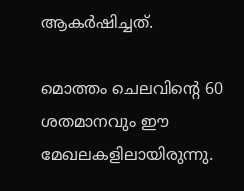ആകര്‍ഷിച്ചത്.

മൊത്തം ചെലവിന്റെ 60 ശതമാനവും ഈ മേഖലകളിലായിരുന്നു.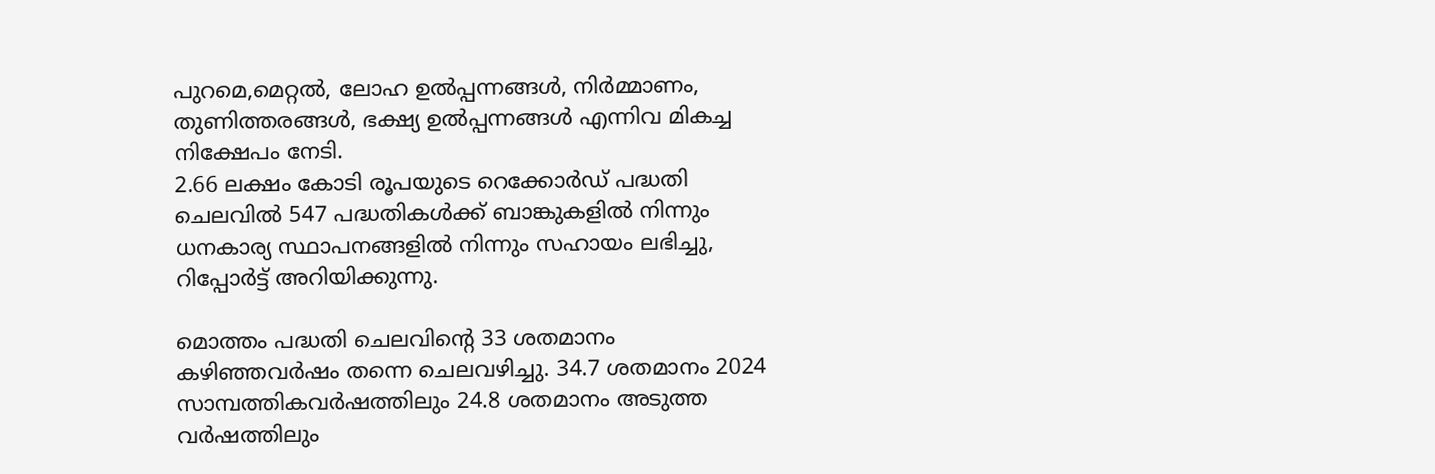പുറമെ,മെറ്റല്‍, ലോഹ ഉല്‍പ്പന്നങ്ങള്‍, നിര്‍മ്മാണം, തുണിത്തരങ്ങള്‍, ഭക്ഷ്യ ഉല്‍പ്പന്നങ്ങള്‍ എന്നിവ മികച്ച നിക്ഷേപം നേടി.
2.66 ലക്ഷം കോടി രൂപയുടെ റെക്കോര്‍ഡ് പദ്ധതി ചെലവില്‍ 547 പദ്ധതികള്‍ക്ക് ബാങ്കുകളില്‍ നിന്നും ധനകാര്യ സ്ഥാപനങ്ങളില്‍ നിന്നും സഹായം ലഭിച്ചു, റിപ്പോര്‍ട്ട് അറിയിക്കുന്നു.

മൊത്തം പദ്ധതി ചെലവിന്റെ 33 ശതമാനം കഴിഞ്ഞവര്‍ഷം തന്നെ ചെലവഴിച്ചു. 34.7 ശതമാനം 2024 സാമ്പത്തികവര്‍ഷത്തിലും 24.8 ശതമാനം അടുത്ത വര്‍ഷത്തിലും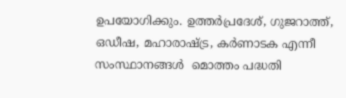ഉപയോഗിക്കും. ഉത്തര്‍പ്രദേശ്, ഗുജറാത്ത്, ഒഡീഷ, മഹാരാഷ്ട്ര, കര്‍ണാടക എന്നീ സംസ്ഥാനങ്ങള്‍  മൊത്തം പദ്ധതി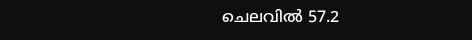ചെലവില്‍ 57.2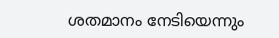ശതമാനം നേടിയെന്നും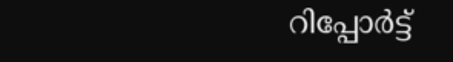റിപ്പോര്‍ട്ട്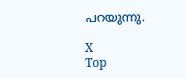പറയുന്നു.

X
Top